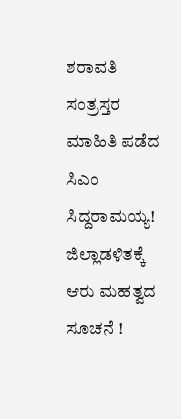ಶರಾವತಿ ಸಂತ್ರಸ್ತರ ಮಾಹಿತಿ ಪಡೆದ ಸಿಎಂ ಸಿದ್ದರಾಮಯ್ಯ! ಜಿಲ್ಲಾಡಳಿತಕ್ಕೆ ಆರು ಮಹತ್ವದ ಸೂಚನೆ !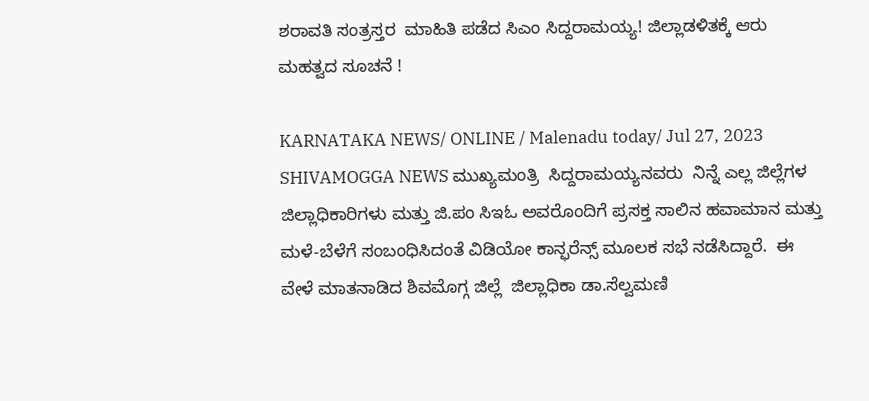ಶರಾವತಿ ಸಂತ್ರಸ್ತರ  ಮಾಹಿತಿ ಪಡೆದ ಸಿಎಂ ಸಿದ್ದರಾಮಯ್ಯ! ಜಿಲ್ಲಾಡಳಿತಕ್ಕೆ ಆರು ಮಹತ್ವದ ಸೂಚನೆ !

KARNATAKA NEWS/ ONLINE / Malenadu today/ Jul 27, 2023 SHIVAMOGGA NEWS ಮುಖ್ಯಮಂತ್ರಿ  ಸಿದ್ದರಾಮಯ್ಯನವರು  ನಿನ್ನೆ ಎಲ್ಲ ಜಿಲ್ಲೆಗಳ ಜಿಲ್ಲಾಧಿಕಾರಿಗಳು ಮತ್ತು ಜಿ.ಪಂ ಸಿಇಓ ಅವರೊಂದಿಗೆ ಪ್ರಸಕ್ತ ಸಾಲಿನ ಹವಾಮಾನ ಮತ್ತು ಮಳೆ-ಬೆಳೆಗೆ ಸಂಬಂಧಿಸಿದಂತೆ ವಿಡಿಯೋ ಕಾನ್ಫರೆನ್ಸ್ ಮೂಲಕ ಸಭೆ ನಡೆಸಿದ್ದಾರೆ.  ಈ ವೇಳೆ ಮಾತನಾಡಿದ ಶಿವಮೊಗ್ಗ ಜಿಲ್ಲೆ  ಜಿಲ್ಲಾಧಿಕಾ ಡಾ.ಸೆಲ್ವಮಣಿ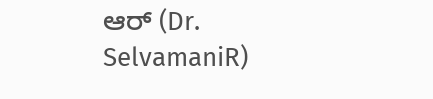ಆರ್ (Dr. SelvamaniR)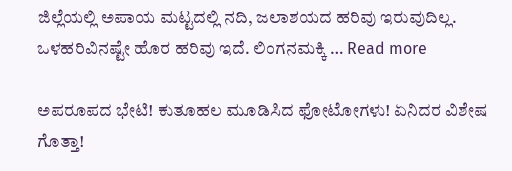ಜಿಲ್ಲೆಯಲ್ಲಿ ಅಪಾಯ ಮಟ್ಟದಲ್ಲಿ ನದಿ, ಜಲಾಶಯದ ಹರಿವು ಇರುವುದಿಲ್ಲ. ಒಳಹರಿವಿನಷ್ಟೇ ಹೊರ ಹರಿವು ಇದೆ. ಲಿಂಗನಮಕ್ಕಿ … Read more

ಅಪರೂಪದ ಭೇಟಿ! ಕುತೂಹಲ ಮೂಡಿಸಿದ ಫೋಟೋಗಳು! ಏನಿದರ ವಿಶೇಷ ಗೊತ್ತಾ!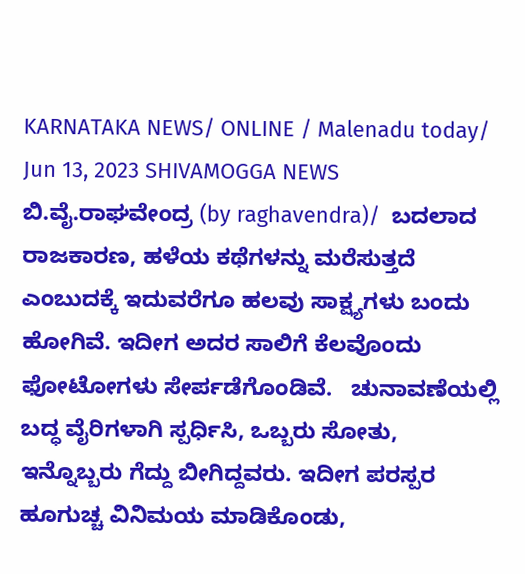KARNATAKA NEWS/ ONLINE / Malenadu today/ Jun 13, 2023 SHIVAMOGGA NEWS ಬಿ.ವೈ.ರಾಘವೇಂದ್ರ (by raghavendra)/  ಬದಲಾದ ರಾಜಕಾರಣ, ಹಳೆಯ ಕಥೆಗಳನ್ನು ಮರೆಸುತ್ತದೆ ಎಂಬುದಕ್ಕೆ ಇದುವರೆಗೂ ಹಲವು ಸಾಕ್ಷ್ಯಗಳು ಬಂದು ಹೋಗಿವೆ. ಇದೀಗ ಅದರ ಸಾಲಿಗೆ ಕೆಲವೊಂದು ಫೋಟೋಗಳು ಸೇರ್ಪಡೆಗೊಂಡಿವೆ.   ಚುನಾವಣೆಯಲ್ಲಿ ಬದ್ಧ ವೈರಿಗಳಾಗಿ ಸ್ಪರ್ಧಿಸಿ, ಒಬ್ಬರು ಸೋತು, ಇನ್ನೊಬ್ಬರು ಗೆದ್ದು ಬೀಗಿದ್ದವರು. ಇದೀಗ ಪರಸ್ಪರ ಹೂಗುಚ್ಚ ವಿನಿಮಯ ಮಾಡಿಕೊಂಡು,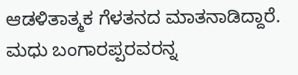ಆಡಳಿತಾತ್ಮಕ ಗೆಳತನದ ಮಾತನಾಡಿದ್ದಾರೆ. ಮಧು ಬಂಗಾರಪ್ಪರವರನ್ನ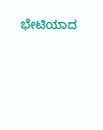ಭೇಟಿಯಾದ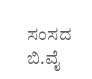ಸಂಸದ ಬಿ.ವೈ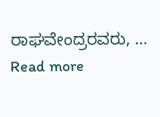ರಾಘವೇಂದ್ರರವರು, … Read more